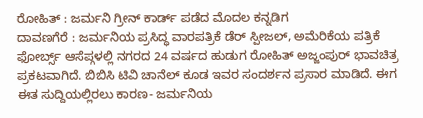ರೋಹಿತ್ : ಜರ್ಮನಿ ಗ್ರೀನ್ ಕಾರ್ಡ್ ಪಡೆದ ಮೊದಲ ಕನ್ನಡಿಗ
ದಾವಣಗೆರೆ : ಜರ್ಮನಿಯ ಪ್ರಸಿದ್ಧ ವಾರಪತ್ರಿಕೆ ಡೆರ್ ಸ್ಪೀಜಲ್, ಅಮೆರಿಕೆಯ ಪತ್ರಿಕೆ ಫೋರ್ಬ್ಸ್ ಆಸೆಪ್ಗಳಲ್ಲಿ ನಗರದ 24 ವರ್ಷದ ಹುಡುಗ ರೋಹಿತ್ ಅಜ್ಜಂಪುರ್ ಭಾವಚಿತ್ರ ಪ್ರಕಟವಾಗಿದೆ. ಬಿಬಿಸಿ ಟಿವಿ ಚಾನೆಲ್ ಕೂಡ ಇವರ ಸಂದರ್ಶನ ಪ್ರಸಾರ ಮಾಡಿದೆ. ಈಗ ಈತ ಸುದ್ದಿಯಲ್ಲಿರಲು ಕಾರಣ- ಜರ್ಮನಿಯ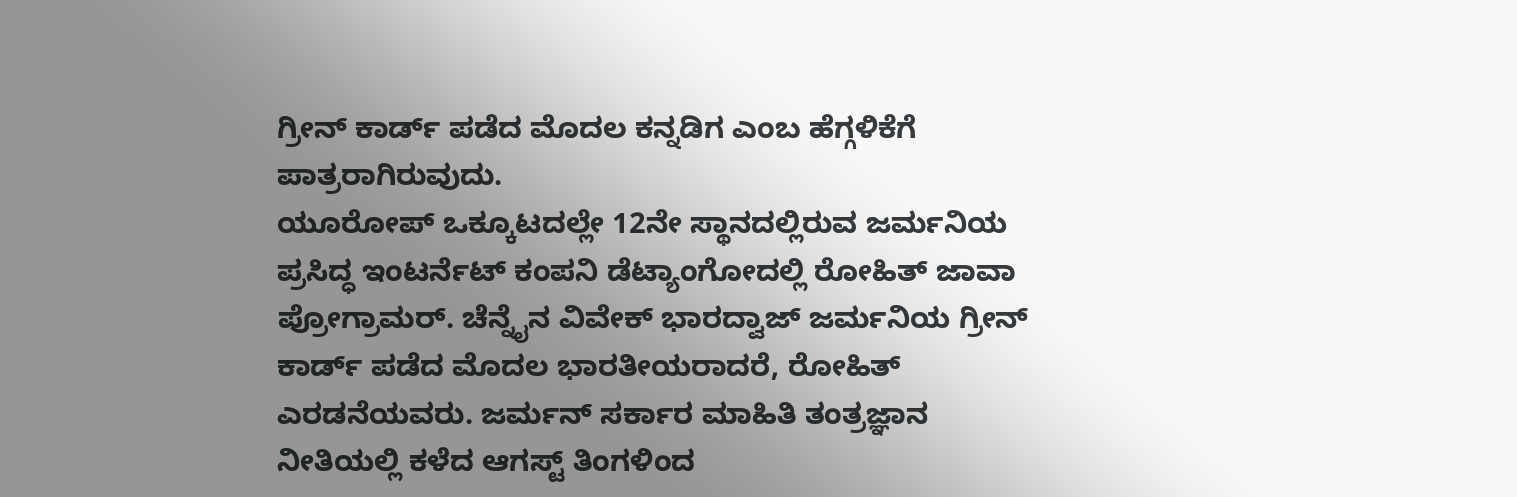ಗ್ರೀನ್ ಕಾರ್ಡ್ ಪಡೆದ ಮೊದಲ ಕನ್ನಡಿಗ ಎಂಬ ಹೆಗ್ಗಳಿಕೆಗೆ ಪಾತ್ರರಾಗಿರುವುದು.
ಯೂರೋಪ್ ಒಕ್ಕೂಟದಲ್ಲೇ 12ನೇ ಸ್ಥಾನದಲ್ಲಿರುವ ಜರ್ಮನಿಯ ಪ್ರಸಿದ್ಧ ಇಂಟರ್ನೆಟ್ ಕಂಪನಿ ಡೆಟ್ಯಾಂಗೋದಲ್ಲಿ ರೋಹಿತ್ ಜಾವಾ ಪ್ರೋಗ್ರಾಮರ್. ಚೆನ್ನೈನ ವಿವೇಕ್ ಭಾರದ್ವಾಜ್ ಜರ್ಮನಿಯ ಗ್ರೀನ್ ಕಾರ್ಡ್ ಪಡೆದ ಮೊದಲ ಭಾರತೀಯರಾದರೆ, ರೋಹಿತ್ ಎರಡನೆಯವರು. ಜರ್ಮನ್ ಸರ್ಕಾರ ಮಾಹಿತಿ ತಂತ್ರಜ್ಞಾನ ನೀತಿಯಲ್ಲಿ ಕಳೆದ ಆಗಸ್ಟ್ ತಿಂಗಳಿಂದ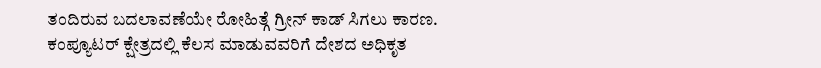ತಂದಿರುವ ಬದಲಾವಣೆಯೇ ರೋಹಿತ್ಗೆ ಗ್ರೀನ್ ಕಾಡ್ ಸಿಗಲು ಕಾರಣ.
ಕಂಪ್ಯೂಟರ್ ಕ್ಷೇತ್ರದಲ್ಲಿ ಕೆಲಸ ಮಾಡುವವರಿಗೆ ದೇಶದ ಅಧಿಕೃತ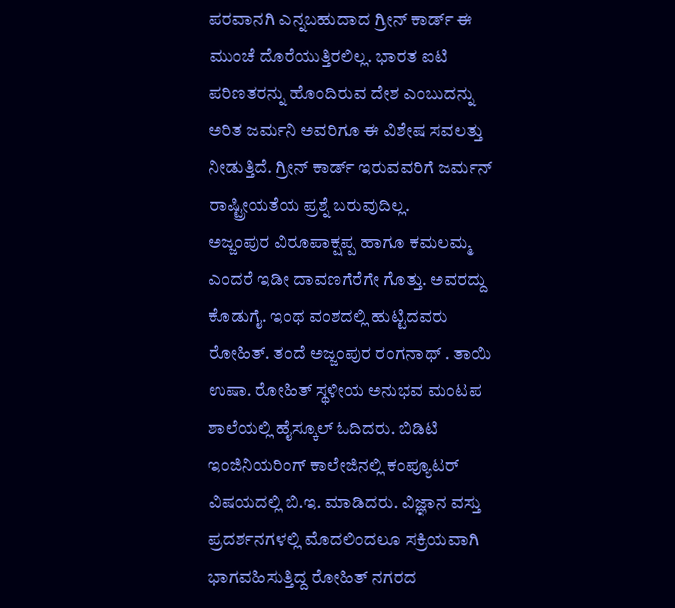ಪರವಾನಗಿ ಎನ್ನಬಹುದಾದ ಗ್ರೀನ್ ಕಾರ್ಡ್ ಈ ಮುಂಚೆ ದೊರೆಯುತ್ತಿರಲಿಲ್ಲ. ಭಾರತ ಐಟಿ ಪರಿಣತರನ್ನು ಹೊಂದಿರುವ ದೇಶ ಎಂಬುದನ್ನು ಅರಿತ ಜರ್ಮನಿ ಅವರಿಗೂ ಈ ವಿಶೇಷ ಸವಲತ್ತು ನೀಡುತ್ತಿದೆ. ಗ್ರೀನ್ ಕಾರ್ಡ್ ಇರುವವರಿಗೆ ಜರ್ಮನ್ ರಾಷ್ಟ್ರೀಯತೆಯ ಪ್ರಶ್ನೆ ಬರುವುದಿಲ್ಲ.
ಅಜ್ಜಂಪುರ ವಿರೂಪಾಕ್ಷಪ್ಪ ಹಾಗೂ ಕಮಲಮ್ಮ ಎಂದರೆ ಇಡೀ ದಾವಣಗೆರೆಗೇ ಗೊತ್ತು. ಅವರದ್ದು ಕೊಡುಗೈ. ಇಂಥ ವಂಶದಲ್ಲಿ ಹುಟ್ಟಿದವರು ರೋಹಿತ್. ತಂದೆ ಅಜ್ಜಂಪುರ ರಂಗನಾಥ್ . ತಾಯಿ ಉಷಾ. ರೋಹಿತ್ ಸ್ಥಳೀಯ ಅನುಭವ ಮಂಟಪ ಶಾಲೆಯಲ್ಲಿ ಹೈಸ್ಕೂಲ್ ಓದಿದರು. ಬಿಡಿಟಿ ಇಂಜಿನಿಯರಿಂಗ್ ಕಾಲೇಜಿನಲ್ಲಿ ಕಂಪ್ಯೂಟರ್ ವಿಷಯದಲ್ಲಿ ಬಿ.ಇ. ಮಾಡಿದರು. ವಿಜ್ಞಾನ ವಸ್ತು ಪ್ರದರ್ಶನಗಳಲ್ಲಿ ಮೊದಲಿಂದಲೂ ಸಕ್ರಿಯವಾಗಿ ಭಾಗವಹಿಸುತ್ತಿದ್ದ ರೋಹಿತ್ ನಗರದ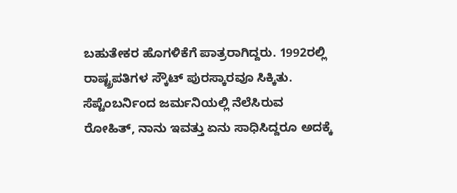ಬಹುತೇಕರ ಹೊಗಳಿಕೆಗೆ ಪಾತ್ರರಾಗಿದ್ದರು. 1992ರಲ್ಲಿ ರಾಷ್ಟ್ರಪತಿಗಳ ಸ್ಕೌಟ್ ಪುರಸ್ಕಾರವೂ ಸಿಕ್ಕಿತು.
ಸೆಪ್ಟೆಂಬರ್ನಿಂದ ಜರ್ಮನಿಯಲ್ಲಿ ನೆಲೆಸಿರುವ ರೋಹಿತ್, ನಾನು ಇವತ್ತು ಏನು ಸಾಧಿಸಿದ್ದರೂ ಅದಕ್ಕೆ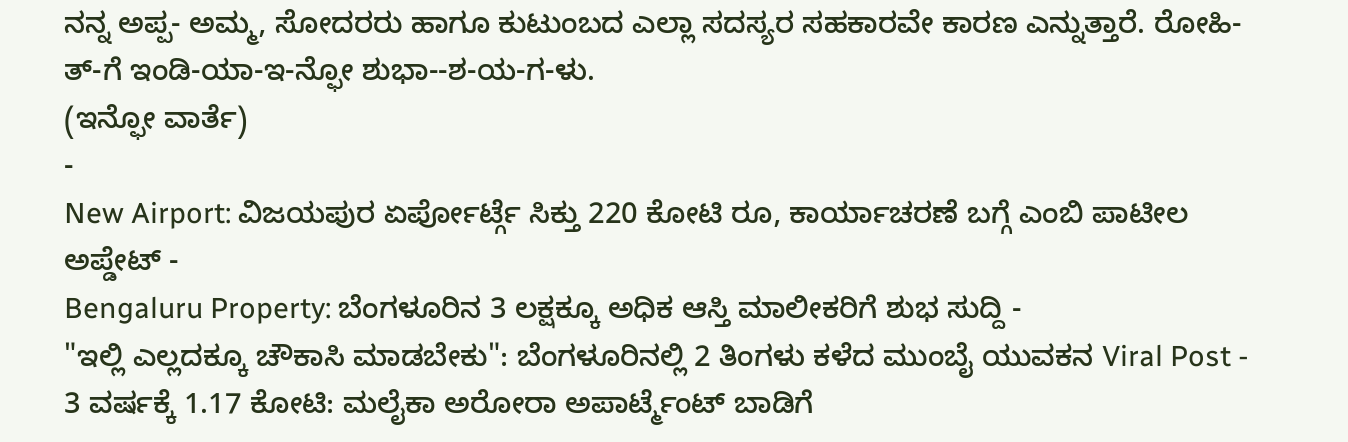ನನ್ನ ಅಪ್ಪ- ಅಮ್ಮ, ಸೋದರರು ಹಾಗೂ ಕುಟುಂಬದ ಎಲ್ಲಾ ಸದಸ್ಯರ ಸಹಕಾರವೇ ಕಾರಣ ಎನ್ನುತ್ತಾರೆ. ರೋಹಿ-ತ್-ಗೆ ಇಂಡಿ-ಯಾ-ಇ-ನ್ಫೋ ಶುಭಾ--ಶ-ಯ-ಗ-ಳು.
(ಇನ್ಫೋ ವಾರ್ತೆ)
-
New Airport: ವಿಜಯಪುರ ಏರ್ಪೋರ್ಟ್ಗೆ ಸಿಕ್ತು 220 ಕೋಟಿ ರೂ, ಕಾರ್ಯಾಚರಣೆ ಬಗ್ಗೆ ಎಂಬಿ ಪಾಟೀಲ ಅಪ್ಡೇಟ್ -
Bengaluru Property: ಬೆಂಗಳೂರಿನ 3 ಲಕ್ಷಕ್ಕೂ ಅಧಿಕ ಆಸ್ತಿ ಮಾಲೀಕರಿಗೆ ಶುಭ ಸುದ್ದಿ -
"ಇಲ್ಲಿ ಎಲ್ಲದಕ್ಕೂ ಚೌಕಾಸಿ ಮಾಡಬೇಕು": ಬೆಂಗಳೂರಿನಲ್ಲಿ 2 ತಿಂಗಳು ಕಳೆದ ಮುಂಬೈ ಯುವಕನ Viral Post -
3 ವರ್ಷಕ್ಕೆ 1.17 ಕೋಟಿ: ಮಲೈಕಾ ಅರೋರಾ ಅಪಾರ್ಟ್ಮೆಂಟ್ ಬಾಡಿಗೆ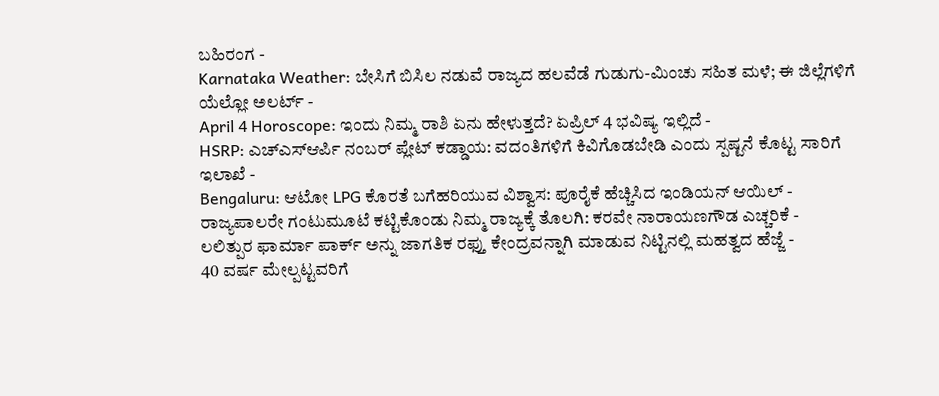ಬಹಿರಂಗ -
Karnataka Weather: ಬೇಸಿಗೆ ಬಿಸಿಲ ನಡುವೆ ರಾಜ್ಯದ ಹಲವೆಡೆ ಗುಡುಗು-ಮಿಂಚು ಸಹಿತ ಮಳೆ; ಈ ಜಿಲ್ಲೆಗಳಿಗೆ ಯೆಲ್ಲೋ ಅಲರ್ಟ್ -
April 4 Horoscope: ಇಂದು ನಿಮ್ಮ ರಾಶಿ ಏನು ಹೇಳುತ್ತದೆ? ಏಪ್ರಿಲ್ 4 ಭವಿಷ್ಯ ಇಲ್ಲಿದೆ -
HSRP: ಎಚ್ಎಸ್ಆರ್ಪಿ ನಂಬರ್ ಪ್ಲೇಟ್ ಕಡ್ಡಾಯ: ವದಂತಿಗಳಿಗೆ ಕಿವಿಗೊಡಬೇಡಿ ಎಂದು ಸ್ಪಷ್ಟನೆ ಕೊಟ್ಟ ಸಾರಿಗೆ ಇಲಾಖೆ -
Bengaluru: ಆಟೋ LPG ಕೊರತೆ ಬಗೆಹರಿಯುವ ವಿಶ್ವಾಸ: ಪೂರೈಕೆ ಹೆಚ್ಚಿಸಿದ ಇಂಡಿಯನ್ ಆಯಿಲ್ -
ರಾಜ್ಯಪಾಲರೇ ಗಂಟುಮೂಟೆ ಕಟ್ಟಿಕೊಂಡು ನಿಮ್ಮ ರಾಜ್ಯಕ್ಕೆ ತೊಲಗಿ: ಕರವೇ ನಾರಾಯಣಗೌಡ ಎಚ್ಚರಿಕೆ -
ಲಲಿತ್ಪುರ ಫಾರ್ಮಾ ಪಾರ್ಕ್ ಅನ್ನು ಜಾಗತಿಕ ರಫ್ತು ಕೇಂದ್ರವನ್ನಾಗಿ ಮಾಡುವ ನಿಟ್ಟಿನಲ್ಲಿ ಮಹತ್ವದ ಹೆಜ್ಜೆ -
40 ವರ್ಷ ಮೇಲ್ಪಟ್ಟವರಿಗೆ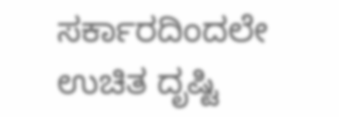ಸರ್ಕಾರದಿಂದಲೇ ಉಚಿತ ದೃಷ್ಟಿ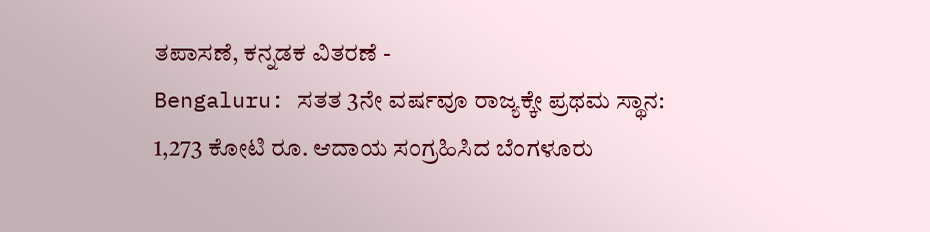ತಪಾಸಣೆ, ಕನ್ನಡಕ ವಿತರಣೆ -
Bengaluru: ಸತತ 3ನೇ ವರ್ಷವೂ ರಾಜ್ಯಕ್ಕೇ ಪ್ರಥಮ ಸ್ಥಾನ: 1,273 ಕೋಟಿ ರೂ. ಆದಾಯ ಸಂಗ್ರಹಿಸಿದ ಬೆಂಗಳೂರು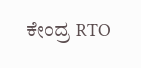ಕೇಂದ್ರ RTO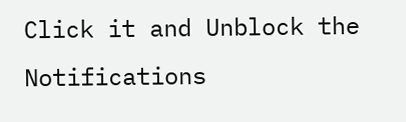Click it and Unblock the Notifications